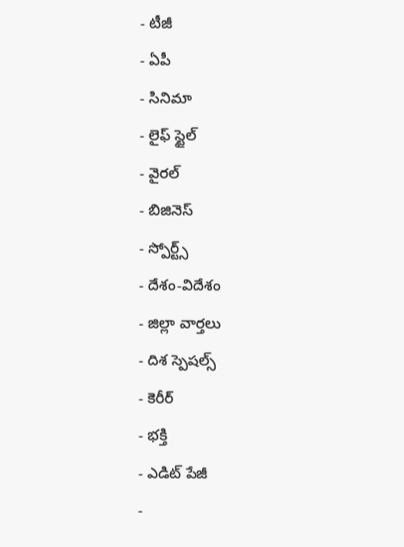- టీజీ
- ఏపీ
- సినిమా
- లైఫ్ స్టైల్
- వైరల్
- బిజినెస్
- స్పోర్ట్స్
- దేశం-విదేశం
- జిల్లా వార్తలు
- దిశ స్పెషల్స్
- కెరీర్
- భక్తి
- ఎడిట్ పేజీ
-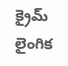క్రైమ్
లైంగిక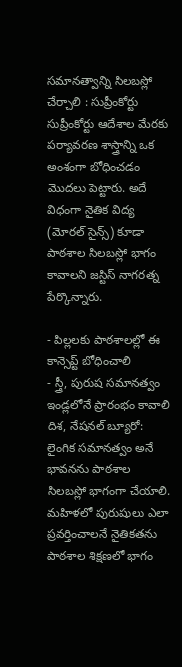సమానత్వాన్ని సిలబస్లో చేర్చాలి : సుప్రీంకోర్టు
సుప్రీంకోర్టు ఆదేశాల మేరకు పర్యావరణ శాస్త్రాన్ని ఒక అంశంగా బోధించడం మొదలు పెట్టారు. అదే విధంగా నైతిక విద్య (మోరల్ సైన్స్) కూడా పాఠశాల సిలబస్లో భాగం కావాలని జస్టిస్ నాగరత్న పేర్కొన్నారు.

- పిల్లలకు పాఠశాలల్లో ఈ కాన్సెప్ట్ బోధించాలి
- స్త్రీ, పురుష సమానత్వం ఇండ్లలోనే ప్రారంభం కావాలి
దిశ, నేషనల్ బ్యూరో: లైంగిక సమానత్వం అనే భావనను పాఠశాల సిలబస్లో భాగంగా చేయాలి. మహిళలో పురుషులు ఎలా ప్రవర్తించాలనే నైతికతను పాఠశాల శిక్షణలో భాగం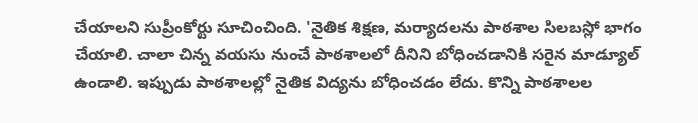చేయాలని సుప్రీంకోర్టు సూచించింది. 'నైతిక శిక్షణ, మర్యాదలను పాఠశాల సిలబస్లో భాగం చేయాలి. చాలా చిన్న వయసు నుంచే పాఠశాలలో దీనిని బోధించడానికి సరైన మాడ్యూల్ ఉండాలి. ఇప్పుడు పాఠశాలల్లో నైతిక విద్యను బోధించడం లేదు. కొన్ని పాఠశాలల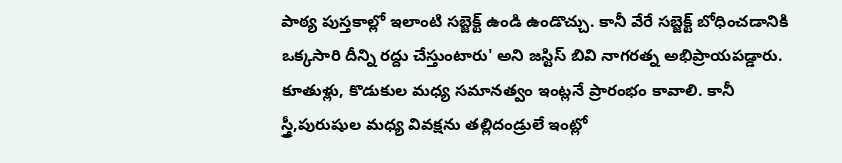పాఠ్య పుస్తకాల్లో ఇలాంటి సబ్జెక్ట్ ఉండి ఉండొచ్చు. కానీ వేరే సబ్జెక్ట్ బోధించడానికి ఒక్కసారి దీన్ని రద్దు చేస్తుంటారు' అని జస్టిస్ బివి నాగరత్న అభిప్రాయపడ్డారు. కూతుళ్లు, కొడుకుల మధ్య సమానత్వం ఇంట్లనే ప్రారంభం కావాలి. కానీ స్త్రీ,పురుషుల మధ్య వివక్షను తల్లిదండ్రులే ఇంట్లో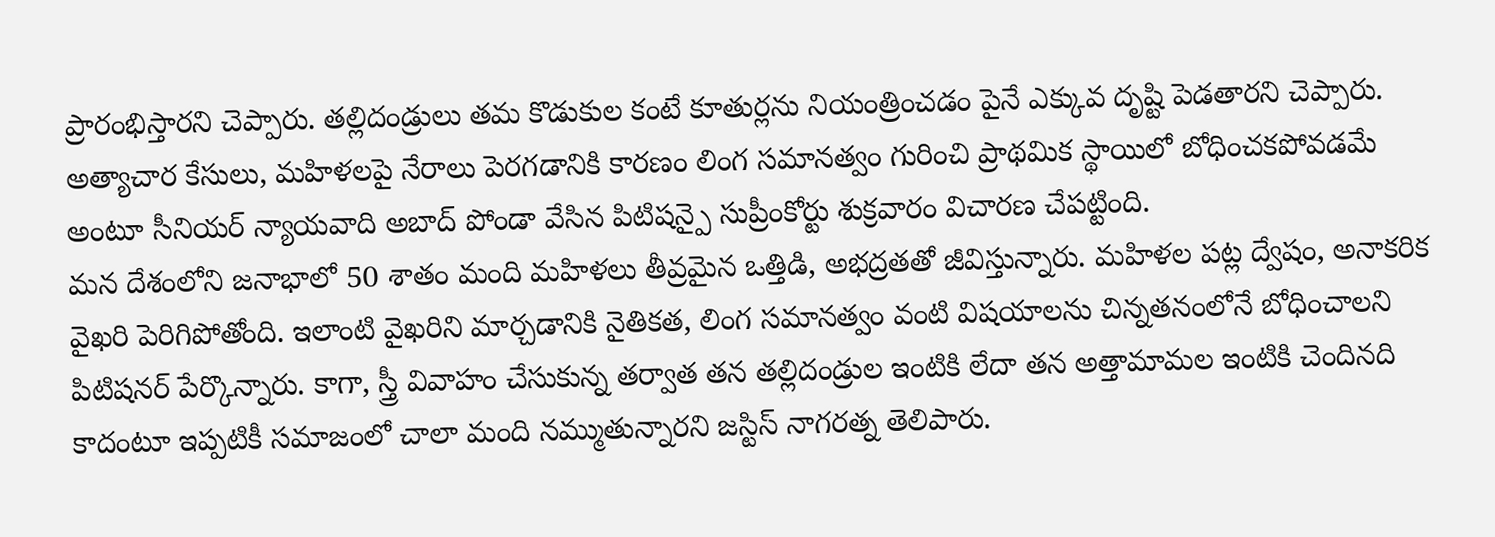ప్రారంభిస్తారని చెప్పారు. తల్లిదండ్రులు తమ కొడుకుల కంటే కూతుర్లను నియంత్రించడం పైనే ఎక్కువ దృష్టి పెడతారని చెప్పారు. అత్యాచార కేసులు, మహిళలపై నేరాలు పెరగడానికి కారణం లింగ సమానత్వం గురించి ప్రాథమిక స్థాయిలో బోధించకపోవడమే అంటూ సీనియర్ న్యాయవాది అబాద్ పోండా వేసిన పిటిషన్పై సుప్రీంకోర్టు శుక్రవారం విచారణ చేపట్టింది.
మన దేశంలోని జనాభాలో 50 శాతం మంది మహిళలు తీవ్రమైన ఒత్తిడి, అభద్రతతో జీవిస్తున్నారు. మహిళల పట్ల ద్వేషం, అనాకరిక వైఖరి పెరిగిపోతోంది. ఇలాంటి వైఖరిని మార్చడానికి నైతికత, లింగ సమానత్వం వంటి విషయాలను చిన్నతనంలోనే బోధించాలని పిటిషనర్ పేర్కొన్నారు. కాగా, స్త్రీ వివాహం చేసుకున్న తర్వాత తన తల్లిదండ్రుల ఇంటికి లేదా తన అత్తామామల ఇంటికి చెందినది కాదంటూ ఇప్పటికీ సమాజంలో చాలా మంది నమ్ముతున్నారని జస్టిస్ నాగరత్న తెలిపారు.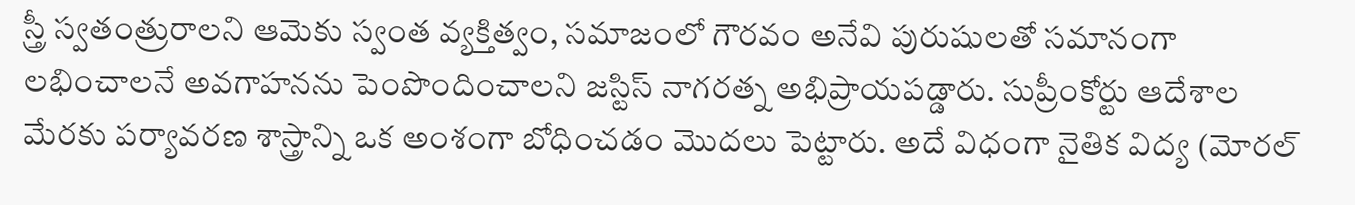స్త్రీ స్వతంత్రురాలని ఆమెకు స్వంత వ్యక్తిత్వం, సమాజంలో గౌరవం అనేవి పురుషులతో సమానంగా లభించాలనే అవగాహనను పెంపొందించాలని జస్టిస్ నాగరత్న అభిప్రాయపడ్డారు. సుప్రీంకోర్టు ఆదేశాల మేరకు పర్యావరణ శాస్త్రాన్ని ఒక అంశంగా బోధించడం మొదలు పెట్టారు. అదే విధంగా నైతిక విద్య (మోరల్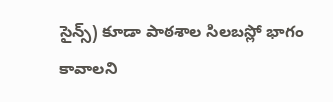సైన్స్) కూడా పాఠశాల సిలబస్లో భాగం కావాలని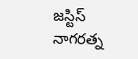జస్టిస్ నాగరత్న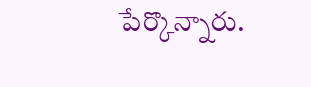పేర్కొన్నారు.